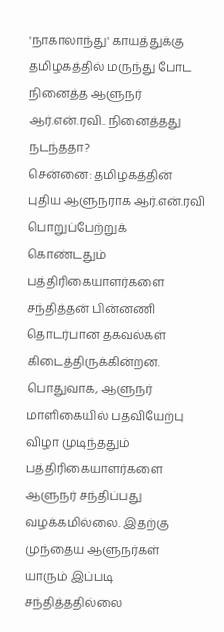'நாகாலாந்து' காயத்துக்கு தமிழகத்தில் மருந்து போட நினைத்த ஆளுநர் ஆர்.என்.ரவி.. நினைத்தது நடந்ததா?
சென்னை: தமிழகத்தின் புதிய ஆளுநராக ஆர்.என்.ரவி பொறுப்பேற்றுக் கொண்டதும் பத்திரிகையாளர்களை சந்தித்தன் பின்னணி தொடர்பான தகவல்கள் கிடைத்திருக்கின்றன.
பொதுவாக, ஆளுநர் மாளிகையில் பதவியேற்பு விழா முடிந்ததும் பத்திரிகையாளர்களை ஆளுநர் சந்திப்பது வழக்கமில்லை. இதற்கு முந்தைய ஆளுநர்கள் யாரும் இப்படி சந்தித்ததில்லை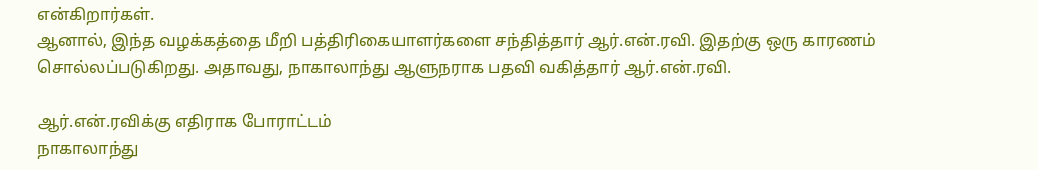என்கிறார்கள்.
ஆனால், இந்த வழக்கத்தை மீறி பத்திரிகையாளர்களை சந்தித்தார் ஆர்.என்.ரவி. இதற்கு ஒரு காரணம் சொல்லப்படுகிறது. அதாவது, நாகாலாந்து ஆளுநராக பதவி வகித்தார் ஆர்.என்.ரவி.

ஆர்.என்.ரவிக்கு எதிராக போராட்டம்
நாகாலாந்து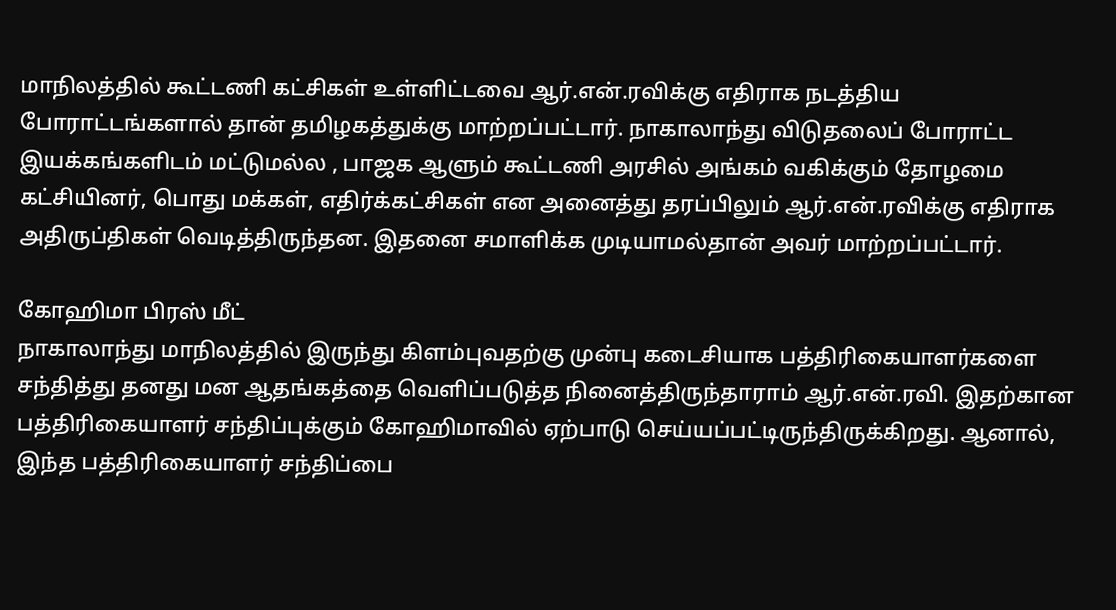மாநிலத்தில் கூட்டணி கட்சிகள் உள்ளிட்டவை ஆர்.என்.ரவிக்கு எதிராக நடத்திய போராட்டங்களால் தான் தமிழகத்துக்கு மாற்றப்பட்டார். நாகாலாந்து விடுதலைப் போராட்ட இயக்கங்களிடம் மட்டுமல்ல , பாஜக ஆளும் கூட்டணி அரசில் அங்கம் வகிக்கும் தோழமை கட்சியினர், பொது மக்கள், எதிர்க்கட்சிகள் என அனைத்து தரப்பிலும் ஆர்.என்.ரவிக்கு எதிராக அதிருப்திகள் வெடித்திருந்தன. இதனை சமாளிக்க முடியாமல்தான் அவர் மாற்றப்பட்டார்.

கோஹிமா பிரஸ் மீட்
நாகாலாந்து மாநிலத்தில் இருந்து கிளம்புவதற்கு முன்பு கடைசியாக பத்திரிகையாளர்களை சந்தித்து தனது மன ஆதங்கத்தை வெளிப்படுத்த நினைத்திருந்தாராம் ஆர்.என்.ரவி. இதற்கான பத்திரிகையாளர் சந்திப்புக்கும் கோஹிமாவில் ஏற்பாடு செய்யப்பட்டிருந்திருக்கிறது. ஆனால், இந்த பத்திரிகையாளர் சந்திப்பை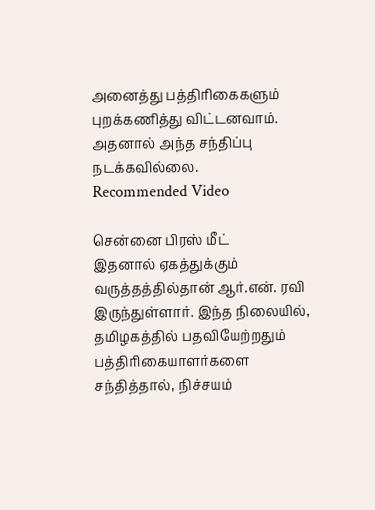அனைத்து பத்திரிகைகளும் புறக்கணித்து விட்டனவாம். அதனால் அந்த சந்திப்பு நடக்கவில்லை.
Recommended Video

சென்னை பிரஸ் மீட்
இதனால் ஏகத்துக்கும் வருத்தத்தில்தான் ஆர்.என். ரவி இருந்துள்ளார். இந்த நிலையில், தமிழகத்தில் பதவியேற்றதும் பத்திரிகையாளர்களை சந்தித்தால், நிச்சயம்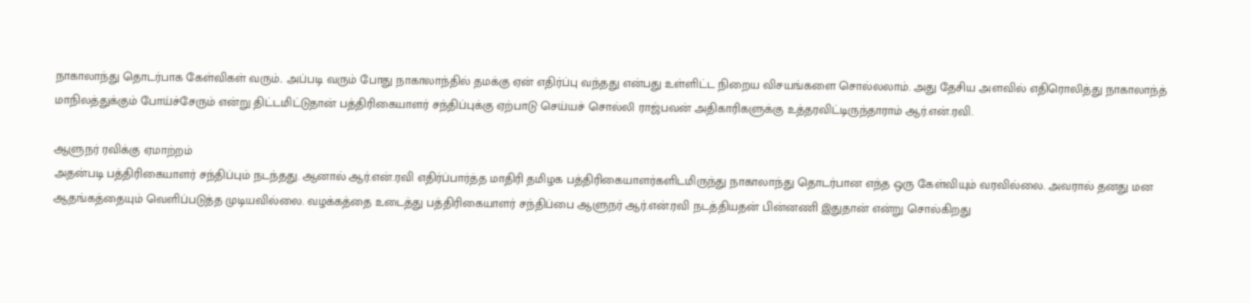நாகாலாந்து தொடர்பாக கேள்விகள் வரும்.. அப்படி வரும் போது நாகாலாந்தில் தமக்கு ஏன் எதிர்ப்பு வந்தது என்பது உள்ளிட்ட நிறைய விசயங்களை சொல்லலாம். அது தேசிய அளவில் எதிரொலித்து நாகாலாந்த் மாநிலத்துக்கும் போய்ச்சேரும் என்று திட்டமிட்டுதான் பத்திரிகையாளர் சந்திப்புக்கு ஏற்பாடு செய்யச் சொல்லி ராஜ்பவன் அதிகாரிகளுக்கு உத்தரவிட்டிருந்தாராம் ஆர்.என்.ரவி.

ஆளுநர் ரவிக்கு ஏமாற்றம்
அதன்படி பத்திரிகையாளர் சந்திப்பும் நடந்தது. ஆனால் ஆர்.என்.ரவி எதிர்ப்பார்த்த மாதிரி தமிழக பத்திரிகையாளர்களிடமிருந்து நாகாலாந்து தொடர்பான எந்த ஒரு கேள்வியும் வரவில்லை. அவரால் தனது மன ஆதங்கத்தையும் வெளிப்படுத்த முடியவில்லை. வழக்கத்தை உடைத்து பத்திரிகையாளர் சந்திப்பை ஆளுநர் ஆர்.என்.ரவி நடத்தியதன் பின்னணி இதுதான் என்று சொல்கிறது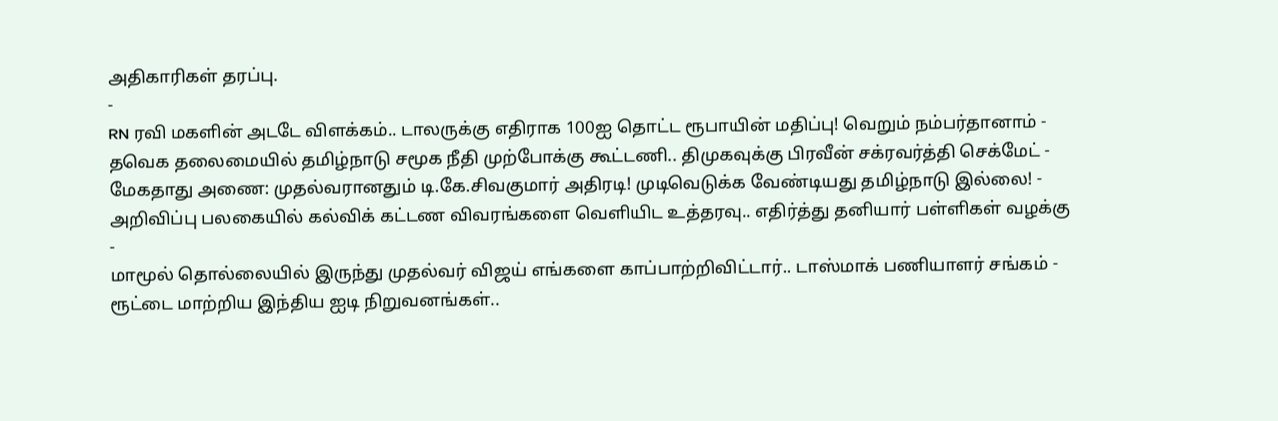அதிகாரிகள் தரப்பு.
-
RN ரவி மகளின் அடடே விளக்கம்.. டாலருக்கு எதிராக 100ஐ தொட்ட ரூபாயின் மதிப்பு! வெறும் நம்பர்தானாம் -
தவெக தலைமையில் தமிழ்நாடு சமூக நீதி முற்போக்கு கூட்டணி.. திமுகவுக்கு பிரவீன் சக்ரவர்த்தி செக்மேட் -
மேகதாது அணை: முதல்வரானதும் டி.கே.சிவகுமார் அதிரடி! முடிவெடுக்க வேண்டியது தமிழ்நாடு இல்லை! -
அறிவிப்பு பலகையில் கல்விக் கட்டண விவரங்களை வெளியிட உத்தரவு.. எதிர்த்து தனியார் பள்ளிகள் வழக்கு -
மாமூல் தொல்லையில் இருந்து முதல்வர் விஜய் எங்களை காப்பாற்றிவிட்டார்.. டாஸ்மாக் பணியாளர் சங்கம் -
ரூட்டை மாற்றிய இந்திய ஐடி நிறுவனங்கள்..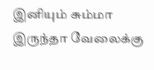இனியும் சும்மா இருந்தா வேலைக்கு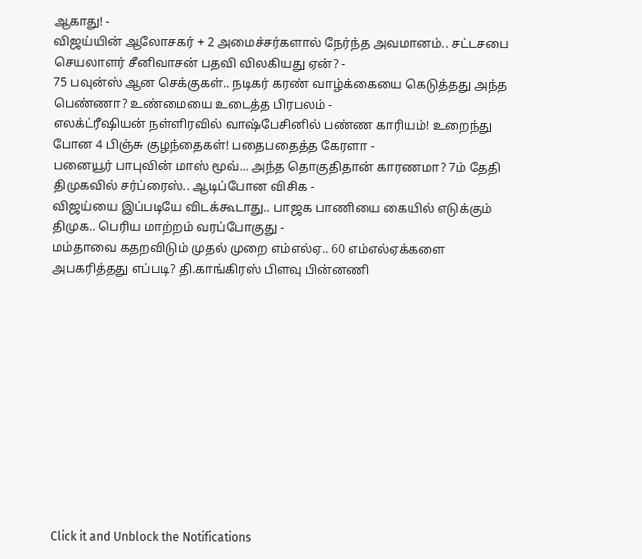ஆகாது! -
விஜய்யின் ஆலோசகர் + 2 அமைச்சர்களால் நேர்ந்த அவமானம்.. சட்டசபை செயலாளர் சீனிவாசன் பதவி விலகியது ஏன்? -
75 பவுன்ஸ் ஆன செக்குகள்.. நடிகர் கரண் வாழ்க்கையை கெடுத்தது அந்த பெண்ணா? உண்மையை உடைத்த பிரபலம் -
எலக்ட்ரீஷியன் நள்ளிரவில் வாஷ்பேசினில் பண்ண காரியம்! உறைந்து போன 4 பிஞ்சு குழந்தைகள்! பதைபதைத்த கேரளா -
பனையூர் பாபுவின் மாஸ் மூவ்... அந்த தொகுதிதான் காரணமா? 7ம் தேதி திமுகவில் சர்ப்ரைஸ்.. ஆடிப்போன விசிக -
விஜய்யை இப்படியே விடக்கூடாது.. பாஜக பாணியை கையில் எடுக்கும் திமுக.. பெரிய மாற்றம் வரப்போகுது -
மம்தாவை கதறவிடும் முதல் முறை எம்எல்ஏ.. 60 எம்எல்ஏக்களை அபகரித்தது எப்படி? தி.காங்கிரஸ் பிளவு பின்னணி












Click it and Unblock the Notifications